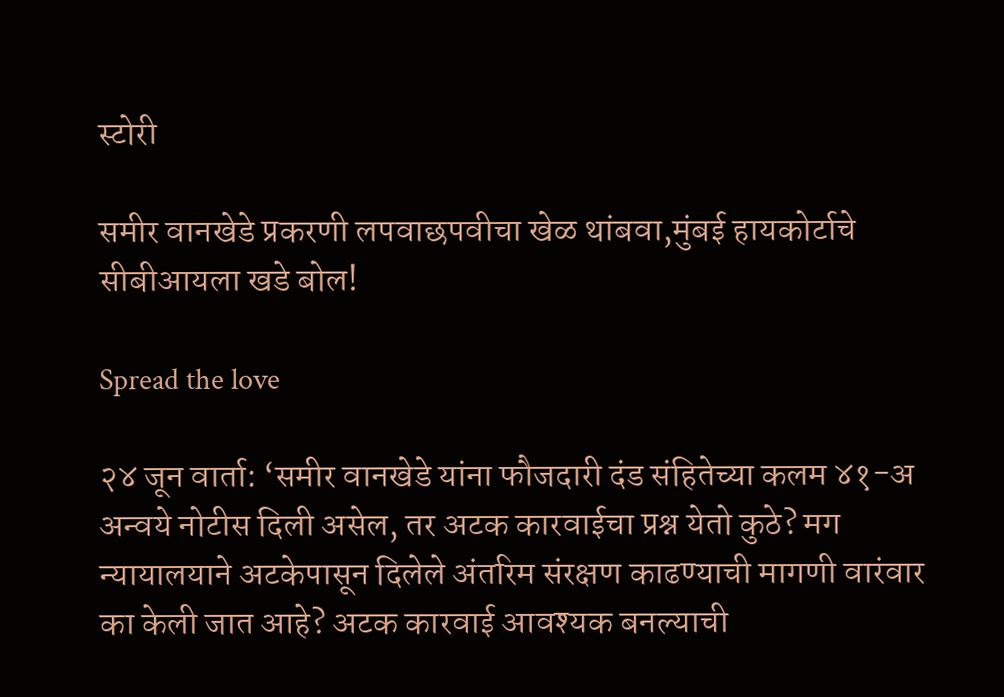स्टोरी

समीर वानखेडे प्रकरणी लपवाछपवीचा खेळ थांबवा,मुंबई हायकोर्टाचे सीबीआयला खडे बोल!

Spread the love

२४ जून वार्ता: ‘समीर वानखेडे यांना फौजदारी दंड संहितेच्या कलम ४१-अ अन्वये नोटीस दिली असेल, तर अटक कारवाईचा प्रश्न येतो कुठे? मग न्यायालयाने अटकेपासून दिलेले अंतरिम संरक्षण काढण्याची मागणी वारंवार का केली जात आहे? अटक कारवाई आवश्यक बनल्याची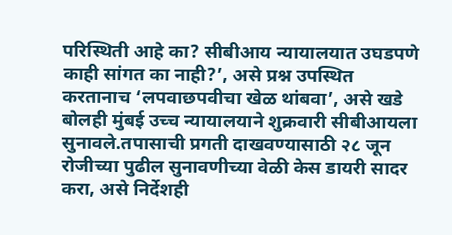परिस्थिती आहे का? सीबीआय न्यायालयात उघडपणे काही सांगत का नाही?’, असे प्रश्न उपस्थित करतानाच ‘लपवाछपवीचा खेळ थांबवा’, असे खडे बोलही मुंबई उच्च न्यायालयाने शुक्रवारी सीबीआयला सुनावले.तपासाची प्रगती दाखवण्यासाठी २८ जून रोजीच्या पुढील सुनावणीच्या वेळी केस डायरी सादर करा, असे निर्देशही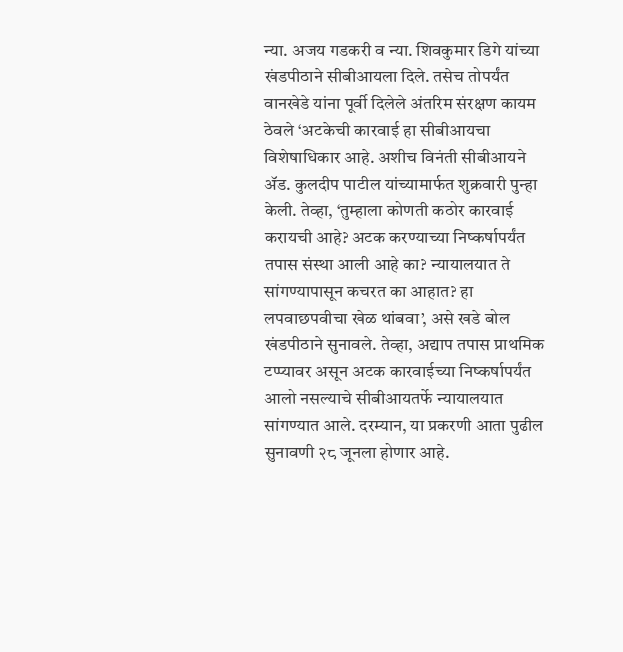न्या. अजय गडकरी व न्या. शिवकुमार डिगे यांच्या खंडपीठाने सीबीआयला दिले. तसेच तोपर्यंत वानखेडे यांना पूर्वी दिलेले अंतरिम संरक्षण कायम ठेवले ‘अटकेची कारवाई हा सीबीआयचा विशेषाधिकार आहे. अशीच विनंती सीबीआयने ॲड. कुलदीप पाटील यांच्यामार्फत शुक्रवारी पुन्हा केली. तेव्हा, ‘तुम्हाला कोणती कठोर कारवाई करायची आहे? अटक करण्याच्या निष्कर्षापर्यंत तपास संस्था आली आहे का? न्यायालयात ते सांगण्यापासून कचरत का आहात? हा लपवाछपवीचा खेळ थांबवा’, असे खडे बोल खंडपीठाने सुनावले. तेव्हा, अद्याप तपास प्राथमिक टप्प्यावर असून अटक कारवाईच्या निष्कर्षापर्यंत आलो नसल्याचे सीबीआयतर्फे न्यायालयात सांगण्यात आले. दरम्यान, या प्रकरणी आता पुढील सुनावणी २८ जूनला होणार आहे.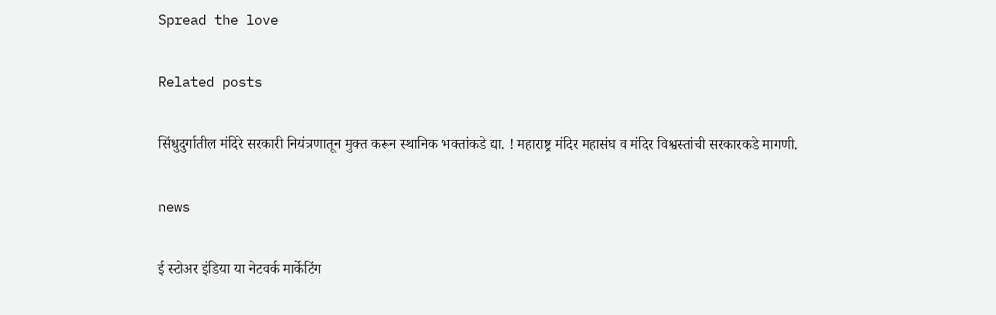Spread the love

Related posts

सिंधुदुर्गातील मंदिरे सरकारी नियंत्रणातून मुक्त करून स्थानिक भक्तांकडे द्या. ! महाराष्ट्र मंदिर महासंघ व मंदिर विश्वस्तांची सरकारकडे मागणी.

news

ई स्टोअर इंडिया या नेटवर्क मार्केटिंग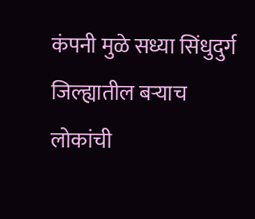कंपनी मुळे सध्या सिंधुदुर्ग जिल्ह्यातील बऱ्याच लोकांची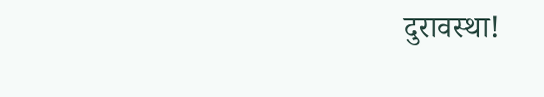दुरावस्था!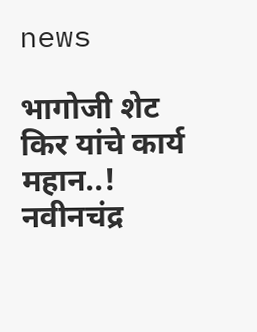news

भागोजी शेट किर यांचे कार्य महान..! नवीनचंद्र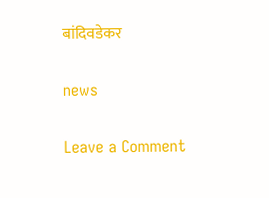बांदिवडेकर

news

Leave a Comment